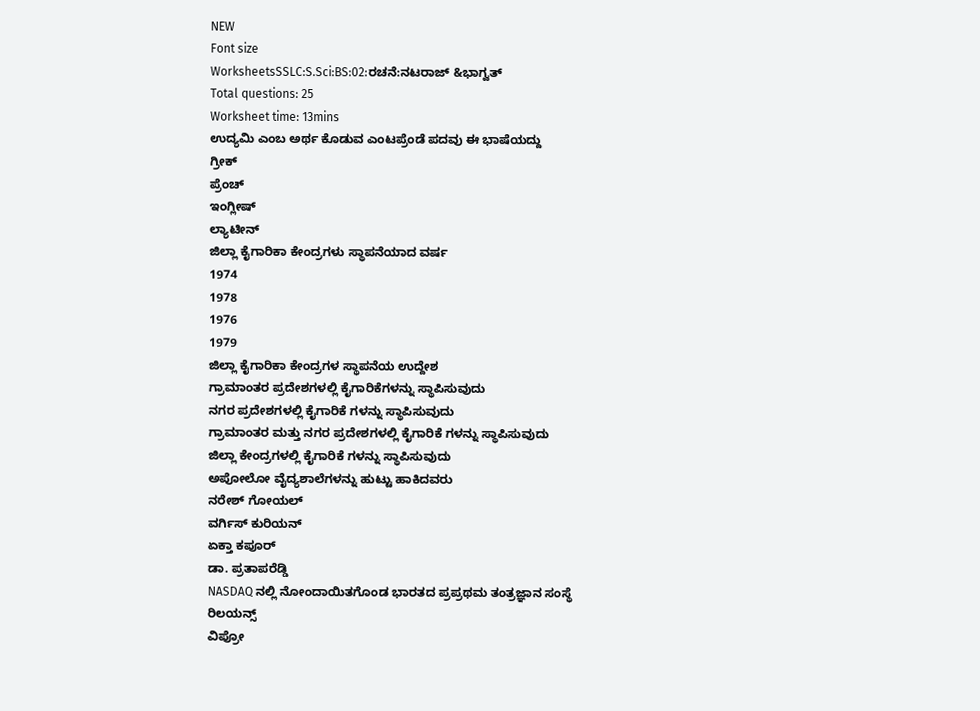NEW
Font size
WorksheetsSSLC:S.Sci:BS:02:ರಚನೆ:ನಟರಾಜ್ &ಭಾಗ್ವತ್
Total questions: 25
Worksheet time: 13mins
ಉದ್ಯಮಿ ಎಂಬ ಅರ್ಥ ಕೊಡುವ ಎಂಟಪ್ರೆಂಡೆ ಪದವು ಈ ಭಾಷೆಯದ್ದು
ಗ್ರೀಕ್
ಪ್ರೆಂಚ್
ಇಂಗ್ಲೀಷ್
ಲ್ಯಾಟೀನ್
ಜಿಲ್ಲಾ ಕೈಗಾರಿಕಾ ಕೇಂದ್ರಗಳು ಸ್ಥಾಪನೆಯಾದ ವರ್ಷ
1974
1978
1976
1979
ಜಿಲ್ಲಾ ಕೈಗಾರಿಕಾ ಕೇಂದ್ರಗಳ ಸ್ಥಾಪನೆಯ ಉದ್ದೇಶ
ಗ್ರಾಮಾಂತರ ಪ್ರದೇಶಗಳಲ್ಲಿ ಕೈಗಾರಿಕೆಗಳನ್ನು ಸ್ಥಾಪಿಸುವುದು
ನಗರ ಪ್ರದೇಶಗಳಲ್ಲಿ ಕೈಗಾರಿಕೆ ಗಳನ್ನು ಸ್ಥಾಪಿಸುವುದು
ಗ್ರಾಮಾಂತರ ಮತ್ತು ನಗರ ಪ್ರದೇಶಗಳಲ್ಲಿ ಕೈಗಾರಿಕೆ ಗಳನ್ನು ಸ್ಥಾಪಿಸುವುದು
ಜಿಲ್ಲಾ ಕೇಂದ್ರಗಳಲ್ಲಿ ಕೈಗಾರಿಕೆ ಗಳನ್ನು ಸ್ಥಾಪಿಸುವುದು
ಅಪೋಲೋ ವೈದ್ಯಶಾಲೆಗಳನ್ನು ಹುಟ್ಟು ಹಾಕಿದವರು
ನರೇಶ್ ಗೋಯಲ್
ವರ್ಗಿಸ್ ಕುರಿಯನ್
ಏಕ್ತಾ ಕಪೂರ್
ಡಾ. ಪ್ರತಾಪರೆಡ್ಡಿ
NASDAQ ನಲ್ಲಿ ನೋಂದಾಯಿತಗೊಂಡ ಭಾರತದ ಪ್ರಪ್ರಥಮ ತಂತ್ರಜ್ಞಾನ ಸಂಸ್ಥೆ
ರಿಲಯನ್ಸ್
ವಿಪ್ರೋ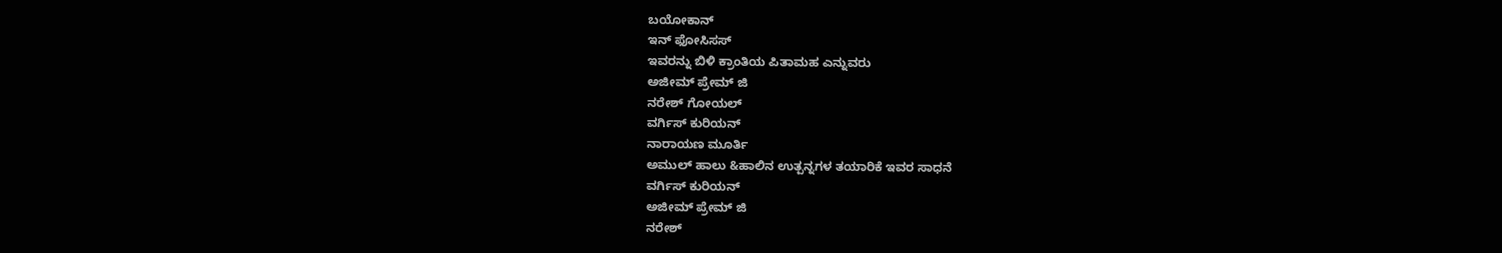ಬಯೋಕಾನ್
ಇನ್ ಫೋಸಿಸಸ್
ಇವರನ್ನು ಬಿಳಿ ಕ್ರಾಂತಿಯ ಪಿತಾಮಹ ಎನ್ನುವರು
ಅಜೀಮ್ ಪ್ರೇಮ್ ಜಿ
ನರೇಶ್ ಗೋಯಲ್
ವರ್ಗಿಸ್ ಕುರಿಯನ್
ನಾರಾಯಣ ಮೂರ್ತಿ
ಅಮುಲ್ ಹಾಲು &ಹಾಲಿನ ಉತ್ಪನ್ನಗಳ ತಯಾರಿಕೆ ಇವರ ಸಾಧನೆ
ವರ್ಗಿಸ್ ಕುರಿಯನ್
ಅಜೀಮ್ ಪ್ರೇಮ್ ಜಿ
ನರೇಶ್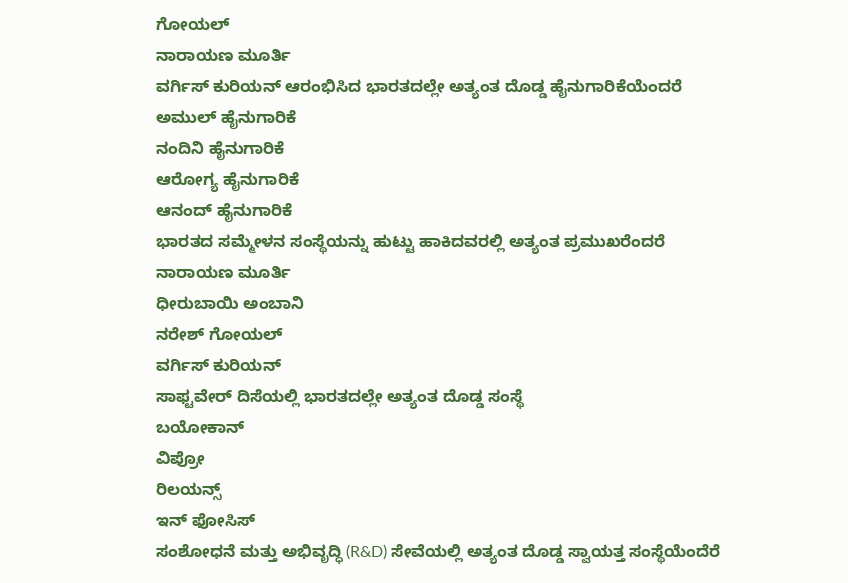ಗೋಯಲ್
ನಾರಾಯಣ ಮೂರ್ತಿ
ವರ್ಗಿಸ್ ಕುರಿಯನ್ ಆರಂಭಿಸಿದ ಭಾರತದಲ್ಲೇ ಅತ್ಯಂತ ದೊಡ್ಡ ಹೈನುಗಾರಿಕೆಯೆಂದರೆ
ಅಮುಲ್ ಹೈನುಗಾರಿಕೆ
ನಂದಿನಿ ಹೈನುಗಾರಿಕೆ
ಆರೋಗ್ಯ ಹೈನುಗಾರಿಕೆ
ಆನಂದ್ ಹೈನುಗಾರಿಕೆ
ಭಾರತದ ಸಮ್ಮೇಳನ ಸಂಸ್ಥೆಯನ್ನು ಹುಟ್ಟು ಹಾಕಿದವರಲ್ಲಿ ಅತ್ಯಂತ ಪ್ರಮುಖರೆಂದರೆ
ನಾರಾಯಣ ಮೂರ್ತಿ
ಧೀರುಬಾಯಿ ಅಂಬಾನಿ
ನರೇಶ್ ಗೋಯಲ್
ವರ್ಗಿಸ್ ಕುರಿಯನ್
ಸಾಫ್ಟವೇರ್ ದಿಸೆಯಲ್ಲಿ ಭಾರತದಲ್ಲೇ ಅತ್ಯಂತ ದೊಡ್ಡ ಸಂಸ್ಥೆ
ಬಯೋಕಾನ್
ವಿಪ್ರೋ
ರಿಲಯನ್ಸ್
ಇನ್ ಫೋಸಿಸ್
ಸಂಶೋಧನೆ ಮತ್ತು ಅಭಿವೃದ್ಧಿ (R&D) ಸೇವೆಯಲ್ಲಿ ಅತ್ಯಂತ ದೊಡ್ಡ ಸ್ವಾಯತ್ತ ಸಂಸ್ಥೆಯೆಂದೆರೆ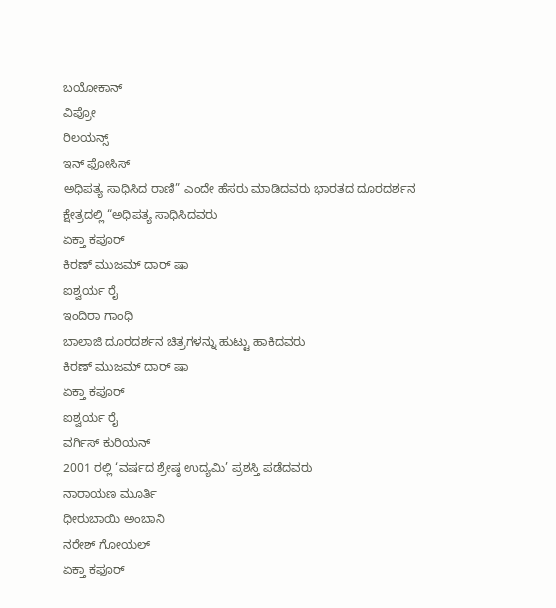ಬಯೋಕಾನ್
ವಿಪ್ರೋ
ರಿಲಯನ್ಸ್
ಇನ್ ಫೋಸಿಸ್
ಅಧಿಪತ್ಯ ಸಾಧಿಸಿದ ರಾಣಿ” ಎಂದೇ ಹೆಸರು ಮಾಡಿದವರು ಭಾರತದ ದೂರದರ್ಶನ ಕ್ಷೇತ್ರದಲ್ಲಿ “ಅಧಿಪತ್ಯ ಸಾಧಿಸಿದವರು
ಏಕ್ತಾ ಕಪೂರ್
ಕಿರಣ್ ಮುಜಮ್ ದಾರ್ ಷಾ
ಐಶ್ವರ್ಯ ರೈ
ಇಂದಿರಾ ಗಾಂಧಿ
ಬಾಲಾಜಿ ದೂರದರ್ಶನ ಚಿತ್ರಗಳನ್ನು ಹುಟ್ಟು ಹಾಕಿದವರು
ಕಿರಣ್ ಮುಜಮ್ ದಾರ್ ಷಾ
ಏಕ್ತಾ ಕಪೂರ್
ಐಶ್ವರ್ಯ ರೈ
ವರ್ಗಿಸ್ ಕುರಿಯನ್
2001 ರಲ್ಲಿ ‘ವರ್ಷದ ಶ್ರೇಷ್ಠ ಉದ್ಯಮಿ’ ಪ್ರಶಸ್ತಿ ಪಡೆದವರು
ನಾರಾಯಣ ಮೂರ್ತಿ
ಧೀರುಬಾಯಿ ಅಂಬಾನಿ
ನರೇಶ್ ಗೋಯಲ್
ಏಕ್ತಾ ಕಫೂರ್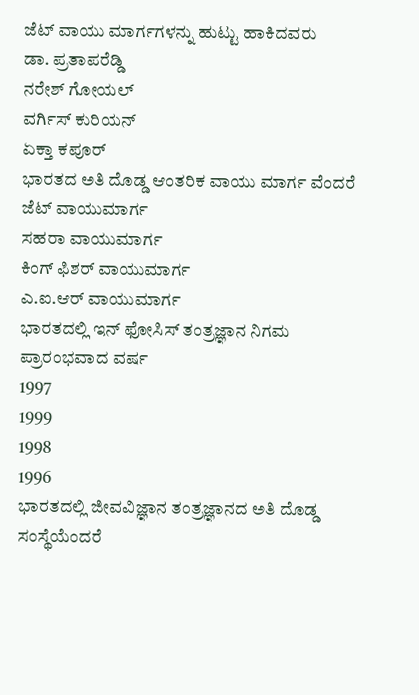ಜೆಟ್ ವಾಯು ಮಾರ್ಗಗಳನ್ನು ಹುಟ್ಟು ಹಾಕಿದವರು
ಡಾ. ಪ್ರತಾಪರೆಡ್ಡಿ
ನರೇಶ್ ಗೋಯಲ್
ವರ್ಗಿಸ್ ಕುರಿಯನ್
ಏಕ್ತಾ ಕಪೂರ್
ಭಾರತದ ಅತಿ ದೊಡ್ಡ ಆಂತರಿಕ ವಾಯು ಮಾರ್ಗ ವೆಂದರೆ
ಜೆಟ್ ವಾಯುಮಾರ್ಗ
ಸಹರಾ ವಾಯುಮಾರ್ಗ
ಕಿಂಗ್ ಫಿಶರ್ ವಾಯುಮಾರ್ಗ
ಎ.ಐ.ಆರ್ ವಾಯುಮಾರ್ಗ
ಭಾರತದಲ್ಲಿ ಇನ್ ಫೋಸಿಸ್ ತಂತ್ರಜ್ಞಾನ ನಿಗಮ ಪ್ರಾರಂಭವಾದ ವರ್ಷ
1997
1999
1998
1996
ಭಾರತದಲ್ಲಿ ಜೀವವಿಜ್ಞಾನ ತಂತ್ರಜ್ಞಾನದ ಅತಿ ದೊಡ್ಡ ಸಂಸ್ಥೆಯೆಂದರೆ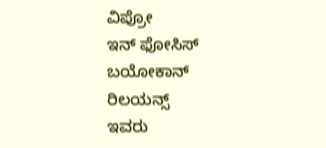ವಿಪ್ರೋ
ಇನ್ ಫೋಸಿಸ್
ಬಯೋಕಾನ್
ರಿಲಯನ್ಸ್
ಇವರು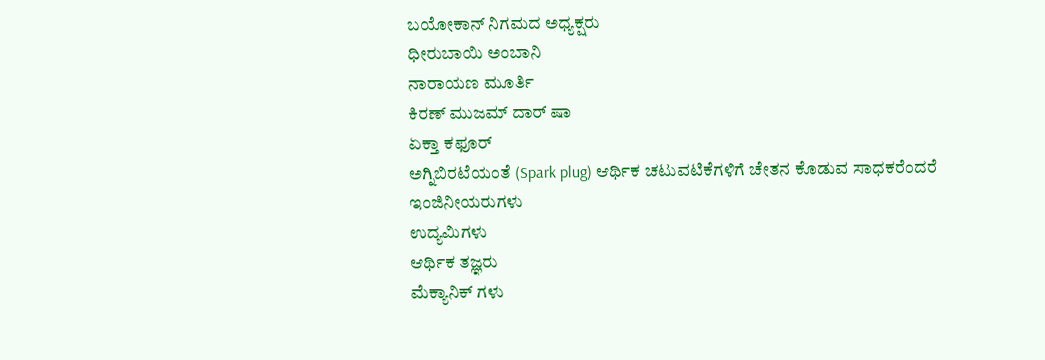ಬಯೋಕಾನ್ ನಿಗಮದ ಅಧ್ಯಕ್ಷರು
ಧೀರುಬಾಯಿ ಅಂಬಾನಿ
ನಾರಾಯಣ ಮೂರ್ತಿ
ಕಿರಣ್ ಮುಜಮ್ ದಾರ್ ಷಾ
ಏಕ್ತಾ ಕಫೂರ್
ಅಗ್ನಿಬಿರಟೆಯಂತೆ (Spark plug) ಆರ್ಥಿಕ ಚಟುವಟಿಕೆಗಳಿಗೆ ಚೇತನ ಕೊಡುವ ಸಾಧಕರೆಂದರೆ
ಇಂಜಿನೀಯರುಗಳು
ಉದ್ಯಮಿಗಳು
ಆರ್ಥಿಕ ತಜ್ಞರು
ಮೆಕ್ಯಾನಿಕ್ ಗಳು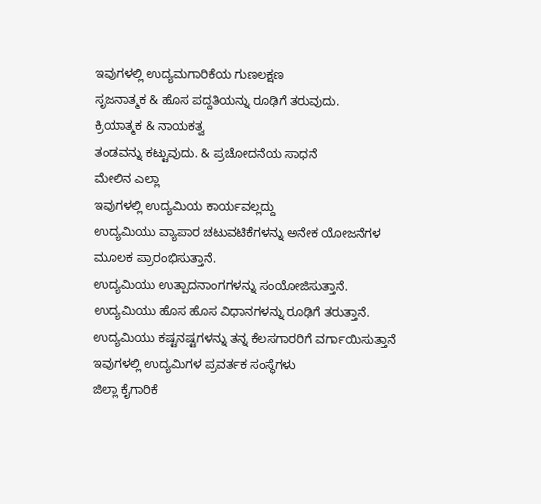ಇವುಗಳಲ್ಲಿ ಉದ್ಯಮಗಾರಿಕೆಯ ಗುಣಲಕ್ಷಣ
ಸೃಜನಾತ್ಮಕ & ಹೊಸ ಪದ್ದತಿಯನ್ನು ರೂಢಿಗೆ ತರುವುದು.
ಕ್ರಿಯಾತ್ಮಕ & ನಾಯಕತ್ವ
ತಂಡವನ್ನು ಕಟ್ಟುವುದು. & ಪ್ರಚೋದನೆಯ ಸಾಧನೆ
ಮೇಲಿನ ಎಲ್ಲಾ
ಇವುಗಳಲ್ಲಿ ಉದ್ಯಮಿಯ ಕಾರ್ಯವಲ್ಲದ್ದು
ಉದ್ಯಮಿಯು ವ್ಯಾಪಾರ ಚಟುವಟಿಕೆಗಳನ್ನು ಅನೇಕ ಯೋಜನೆಗಳ ಮೂಲಕ ಪ್ರಾರಂಭಿಸುತ್ತಾನೆ.
ಉದ್ಯಮಿಯು ಉತ್ಪಾದನಾಂಗಗಳನ್ನು ಸಂಯೋಜಿಸುತ್ತಾನೆ.
ಉದ್ಯಮಿಯು ಹೊಸ ಹೊಸ ವಿಧಾನಗಳನ್ನು ರೂಢಿಗೆ ತರುತ್ತಾನೆ.
ಉದ್ಯಮಿಯು ಕಷ್ಟನಷ್ಟಗಳನ್ನು ತನ್ನ ಕೆಲಸಗಾರರಿಗೆ ವರ್ಗಾಯಿಸುತ್ತಾನೆ
ಇವುಗಳಲ್ಲಿ ಉದ್ಯಮಿಗಳ ಪ್ರವರ್ತಕ ಸಂಸ್ಥೆಗಳು
ಜಿಲ್ಲಾ ಕೈಗಾರಿಕೆ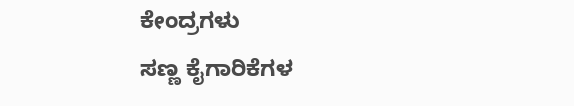ಕೇಂದ್ರಗಳು
ಸಣ್ಣ ಕೈಗಾರಿಕೆಗಳ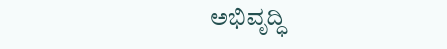ಅಭಿವೃದ್ಧಿ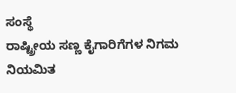ಸಂಸ್ಥೆ
ರಾಷ್ಟ್ರೀಯ ಸಣ್ಣ ಕೈಗಾರಿಗೆಗಳ ನಿಗಮ ನಿಯಮಿತ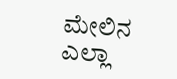ಮೇಲಿನ ಎಲ್ಲಾ